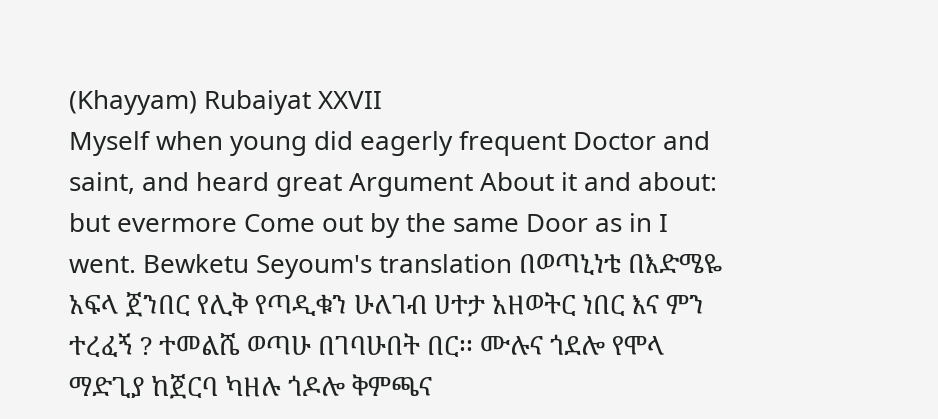(Khayyam) Rubaiyat XXVII
Myself when young did eagerly frequent Doctor and saint, and heard great Argument About it and about: but evermore Come out by the same Door as in I went. Bewketu Seyoum's translation በወጣኒነቴ በእድሜዬ አፍላ ጀንበር የሊቅ የጣዲቁን ሁለገብ ሀተታ አዘወትር ነበር እና ምን ተረፈኝ ? ተመልሼ ወጣሁ በገባሁበት በር፡፡ ሙሉና ጎደሎ የሞላ ማድጊያ ከጀርባ ካዘሉ ጎዶሎ ቅምጫና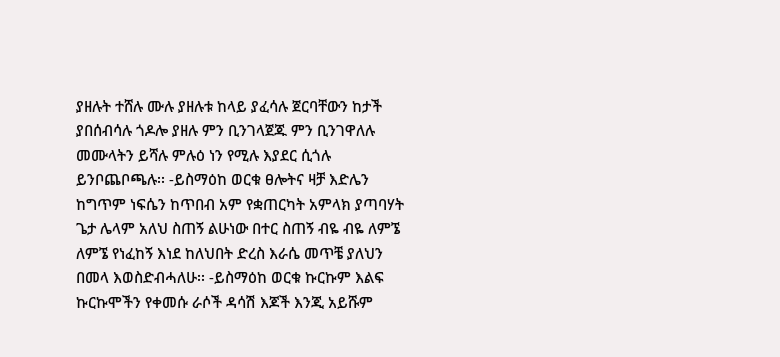ያዘሉት ተሸሉ ሙሉ ያዘሉቱ ከላይ ያፈሳሉ ጀርባቸውን ከታች ያበሰብሳሉ ጎዶሎ ያዘሉ ምን ቢንገላጀጁ ምን ቢንገዋለሉ መሙላትን ይሻሉ ምሉዕ ነን የሚሉ እያደር ሲጎሉ ይንቦጨቦጫሉ፡፡ -ይስማዕከ ወርቁ ፀሎትና ዛቻ እድሌን ከግጥም ነፍሴን ከጥበብ አም የቋጠርካት አምላክ ያጣባሃት ጌታ ሌላም አለህ ስጠኝ ልሁነው በተር ስጠኝ ብዬ ብዬ ለምኜ ለምኜ የነፈከኝ እነደ ከለህበት ድረስ እራሴ መጥቼ ያለህን በመላ እወስድብሓለሁ፡፡ -ይስማዕከ ወርቁ ኩርኩም እልፍ ኩርኩሞችን የቀመሱ ራሶች ዳሳሽ እጆች እንጂ አይሹም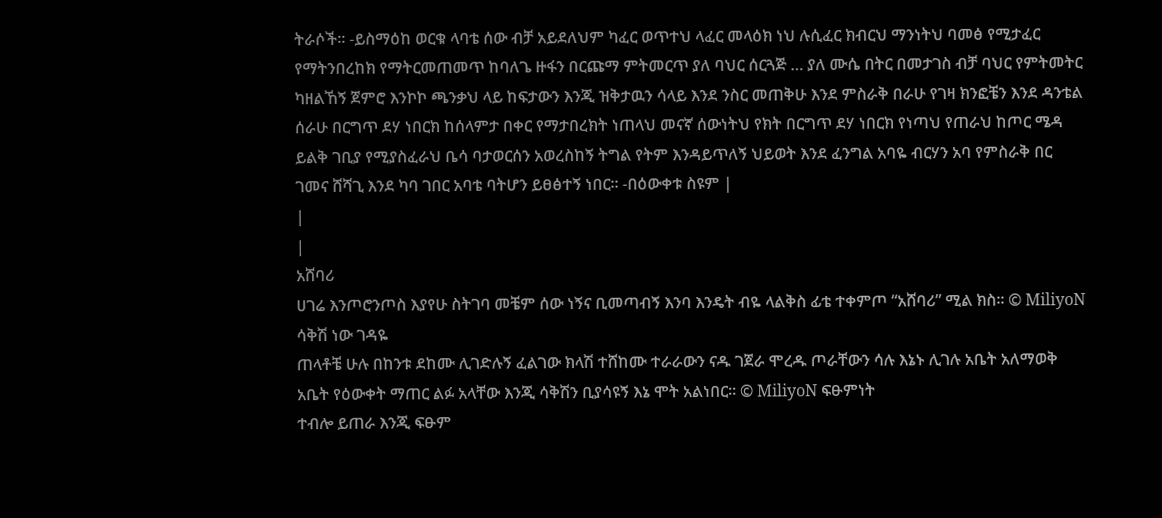ትራሶች፡፡ -ይስማዕከ ወርቁ ላባቴ ሰው ብቻ አይደለህም ካፈር ወጥተህ ላፈር መላዕክ ነህ ሉሲፈር ክብርህ ማንነትህ ባመፅ የሚታፈር የማትንበረከክ የማትርመጠመጥ ከባለጌ ዙፋን በርጩማ ምትመርጥ ያለ ባህር ሰርጓጅ … ያለ ሙሴ በትር በመታገስ ብቻ ባህር የምትመትር ካዘልኸኝ ጀምሮ እንኮኮ ጫንቃህ ላይ ከፍታውን እንጂ ዝቅታዉን ሳላይ እንደ ንስር መጠቅሁ እንደ ምስራቅ በራሁ የገዛ ክንፎቼን እንደ ዳንቴል ሰራሁ በርግጥ ደሃ ነበርክ ከሰላምታ በቀር የማታበረክት ነጠላህ መናኛ ሰውነትህ የክት በርግጥ ደሃ ነበርክ የነጣህ የጠራህ ከጦር ሜዳ ይልቅ ገቢያ የሚያስፈራህ ቤሳ ባታወርሰን አወረስከኝ ትግል የትም እንዳይጥለኝ ህይወት እንደ ፈንግል አባዬ ብርሃን አባ የምስራቅ በር ገመና ሸሻጊ እንደ ካባ ገበር አባቴ ባትሆን ይፀፅተኝ ነበር፡፡ -በዕውቀቱ ስዩም |
|
|
አሸባሪ
ሀገሬ እንጦሮንጦስ እያየሁ ስትገባ መቼም ሰው ነኝና ቢመጣብኝ እንባ እንዴት ብዬ ላልቅስ ፊቴ ተቀምጦ “አሸባሪ” ሚል ክስ፡፡ © MiliyoN ሳቅሽ ነው ገዳዬ
ጠላቶቼ ሁሉ በከንቱ ደከሙ ሊገድሉኝ ፈልገው ክላሽ ተሸከሙ ተራራውን ናዱ ገጀራ ሞረዱ ጦራቸውን ሳሉ እኔኑ ሊገሉ አቤት አለማወቅ አቤት የዕውቀት ማጠር ልፉ አላቸው እንጂ ሳቅሽን ቢያሳዩኝ እኔ ሞት አልነበር፡፡ © MiliyoN ፍፁምነት
ተብሎ ይጠራ እንጂ ፍፁም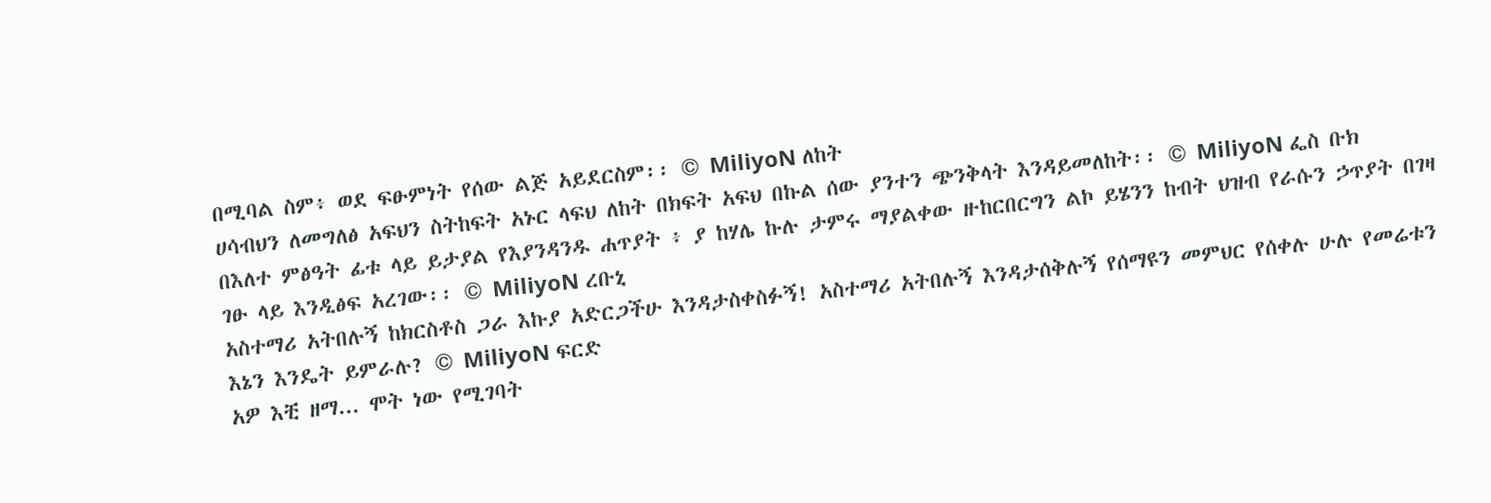በሚባል ስም፥ ወደ ፍፁምነት የሰው ልጅ አይደርስም፡፡ © MiliyoN ለከት
ሀሳብህን ለመግለፅ አፍህን ስትከፍት አኑር ላፍህ ለከት በክፍት አፍህ በኩል ሰው ያንተን ጭንቅላት እንዳይመለከት፡፡ © MiliyoN ፌስ ቡክ
በእለተ ምፅዓት ፊቱ ላይ ይታያል የእያንዳንዱ ሐጥያት ፥ ያ ከሃሌ ኩሉ ታምሩ ማያልቀው ዙከርበርግን ልኮ ይሄንን ከብት ህዝብ የራሱን ኃጥያት በገዛ ገፁ ላይ እንዲፅፍ አረገው፡፡ © MiliyoN ረቡኒ
አስተማሪ አትበሉኝ ከክርስቶስ ጋራ እኩያ አድርጋችሁ እንዳታስቀስፉኝ! አስተማሪ አትበሉኝ እንዳታሰቅሉኝ የሰማዩን መምህር የሰቀሉ ሁሉ የመሬቱን እኔን እንዴት ይምራሉ? © MiliyoN ፍርድ
አዎ እቺ ዘማ... ሞት ነው የሚገባት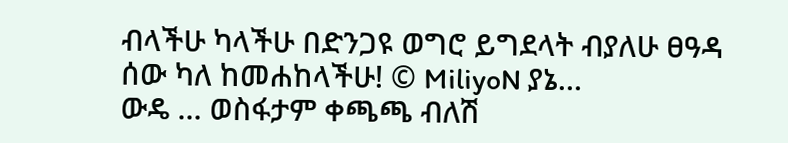ብላችሁ ካላችሁ በድንጋዩ ወግሮ ይግደላት ብያለሁ ፀዓዳ ሰው ካለ ከመሐከላችሁ! © MiliyoN ያኔ…
ውዴ … ወስፋታም ቀጫጫ ብለሽ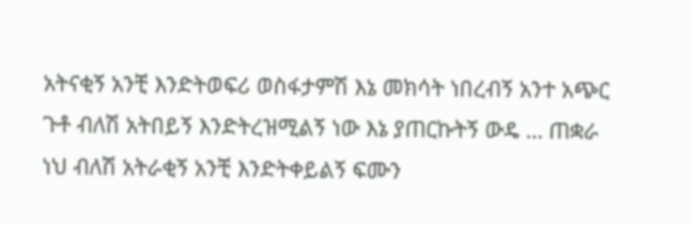አትናቂኝ አንቺ እንድትወፍሪ ወስፋታምሽ እኔ መክሳት ነበረብኝ አንተ አጭር ጉቶ ብለሽ አትበይኝ እንድትረዝሚልኝ ነው እኔ ያጠርኩትኝ ውዴ … ጠቋራ ነህ ብለሽ አትራቂኝ አንቺ እንድትቀይልኝ ፍሙን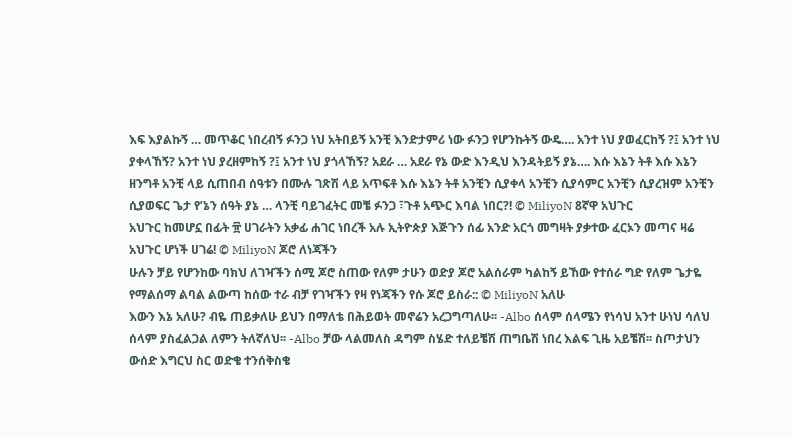እፍ እያልኩኝ … መጥቆር ነበረብኝ ፉንጋ ነህ አትበይኝ አንቺ እንድታምሪ ነው ፉንጋ የሆንኩትኝ ውዴ…. አንተ ነህ ያወፈርከኝ ?፤ አንተ ነህ ያቀላኸኝ? አንተ ነህ ያረዘምከኝ ?፤ አንተ ነህ ያጎላኸኝ? አደራ … አደራ የኔ ውድ እንዲህ እንዳትይኝ ያኔ…. እሱ እኔን ትቶ እሱ እኔን ዘንግቶ አንቺ ላይ ሲጠበብ ሰዓቱን በሙሉ ገጽሽ ላይ አጥፍቶ እሱ እኔን ትቶ አንቺን ሲያቀላ አንቺን ሲያሳምር አንቺን ሲያረዝም አንቺን ሲያወፍር ጌታ የ’ኔን ሰዓት ያኔ … ላንቺ ባይገፈትር መቼ ፉንጋ ፣ጉቶ አጭር እባል ነበር?! © MiliyoN 8ኛዋ አህጉር
አህጉር ከመሆኗ በፊት ፹ ሀገራትን አቃፊ ሐገር ነበረች አሉ ኢትዮጵያ እጅጉን ሰፊ አንድ አርጎ መግዛት ያቃተው ፈርኦን መጣና ዛሬ አህጉር ሆነች ሀገሬ! © MiliyoN ጆሮ ለነጃችን
ሁሉን ቻይ የሆንከው ባክህ ለገዣችን ሰሚ ጆሮ ስጠው የለም ታሁን ወድያ ጆሮ አልሰራም ካልከኝ ይኸው የተሰራ ግድ የለም ጌታዬ የማልሰማ ልባል ልውጣ ከሰው ተራ ብቻ የገዣችን የዛ የነጃችን የሱ ጆሮ ይስራ:: © MiliyoN አለሁ
እውን እኔ አለሁ? ብዬ ጠይቃለሁ ይህን በማለቴ በሕይወት መኖሬን አረጋግጣለሁ፡፡ -Albo ሰላም ሰላሜን የነሳህ አንተ ሁነህ ሳለህ ሰላም ያስፈልጋል ለምን ትለኛለህ፡፡ -Albo ቻው ላልመለስ ዳግም ስሄድ ተለይቼሽ ጠግቤሽ ነበረ እልፍ ጊዜ አይቼሽ፡፡ ስጦታህን ውሰድ እግርህ ስር ወድቄ ተንሰቅስቄ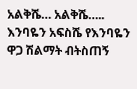አልቅሼ… አልቅሼ….. እንባዬን አፍስሼ የእንባዬን ዋጋ ሽልማት ብትስጠኝ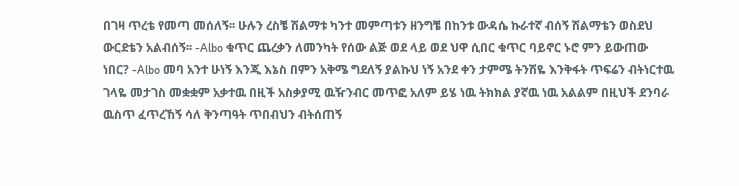በገዛ ጥረቴ የመጣ መሰለኝ፡፡ ሁሉን ረስቼ ሽልማቱ ካንተ መምጣቱን ዘንግቼ በከንቱ ውዳሴ ኩራተኛ ብሰኝ ሽልማቴን ወስደህ ውርደቴን አልብሰኝ፡፡ -Albo ቁጥር ጨረቃን ለመንካት የሰው ልጅ ወደ ላይ ወደ ህዋ ሲበር ቁጥር ባይኖር ኑሮ ምን ይውጠው ነበር? -Albo መባ አንተ ሁነኝ እንጂ እኔስ በምን አቅሜ ግደለኝ ያልኩህ ነኝ አንደ ቀን ታምሜ ትንሽዬ እንቅፋት ጥፍሬን ብትነርተዉ ገላዬ መታገስ መቋቋም አቃተዉ በዚች አስቃያሚ ዉዥንብር መጥፎ አለም ይሄ ነዉ ትክክል ያኛዉ ነዉ አልልም በዚህች ደንባራ ዉስጥ ፈጥረኸኝ ሳለ ቅንጣዓት ጥበብህን ብትሰጠኝ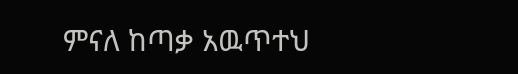ምናለ ከጣቃ አዉጥተህ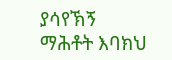ያሳየኽኝ ማሕቶት እባክህ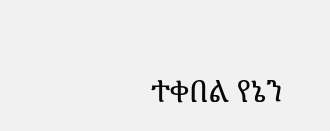ተቀበል የኔን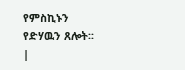የምስኪኑን የድሃዉን ጸሎት፡፡ |